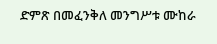ድምጽ በመፈንቅለ መንግሥቱ ሙከራ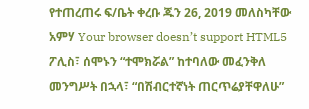የተጠረጠሩ ፍ/ቤት ቀረቡ ጁን 26, 2019 መለስካቸው አምሃ Your browser doesn’t support HTML5 ፖሊስ፣ ሰሞኑን “ተሞክሯል” ከተባለው መፈንቅለ መንግሥት በኋላ፣ “በሽብርተኛነት ጠርጥሬያቸዋለሁ”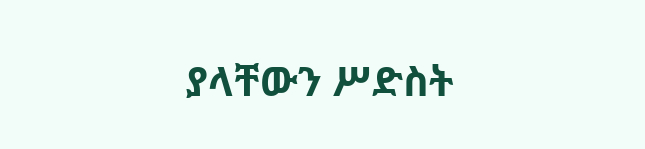ያላቸውን ሥድስት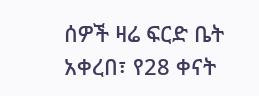ሰዎች ዛሬ ፍርድ ቤት አቀረበ፣ የ28 ቀናት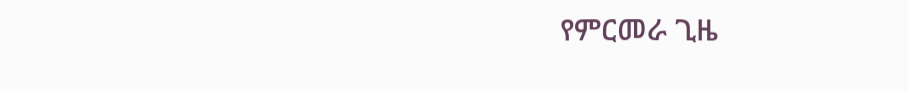የምርመራ ጊዜ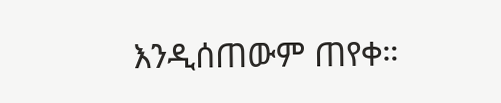እንዲሰጠውም ጠየቀ።